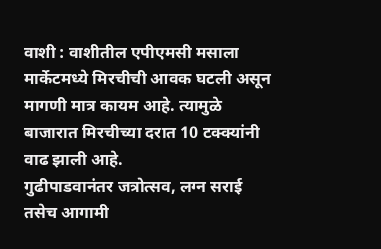वाशी : वाशीतील एपीएमसी मसाला मार्केटमध्ये मिरचीची आवक घटली असून मागणी मात्र कायम आहे. त्यामुळे बाजारात मिरचीच्या दरात 10 टक्क्यांनी वाढ झाली आहे.
गुढीपाडवानंतर जत्रोत्सव, लग्न सराई तसेच आगामी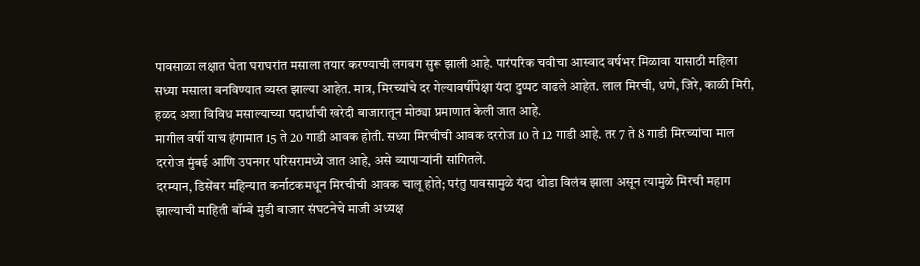पावसाळा लक्षात घेता घराघरांत मसाला तयार करण्याची लगबग सुरू झाली आहे. पारंपरिक चवीचा आस्वाद वर्षभर मिळावा यासाठी महिला सध्या मसाला बनविण्यात व्यस्त झाल्या आहेत. मात्र, मिरच्यांचे दर गेल्यावर्षीपेक्षा यंदा दुप्पट वाढले आहेत. लाल मिरची, धणे, जिरे, काळी मिरी, हळद अशा विविध मसाल्याच्या पदार्थांची खरेदी बाजारातून मोठ्या प्रमाणात केली जात आहे.
मागील वर्षी याच हंगामात 15 ते 20 गाडी आवक होती. सध्या मिरचीची आवक दररोज 10 ते 12 गाडी आहे. तर 7 ते 8 गाडी मिरच्यांचा माल दररोज मुंबई आणि उपनगर परिसरामध्ये जात आहे, असे व्यापाऱ्यांनी सांगितले.
दरम्यान, डिसेंबर महिन्यात कर्नाटकमधून मिरचीची आवक चालू होते; परंतु पावसामुळे यंदा थोडा विलंब झाला असून त्यामुळे मिरची महाग झाल्याची माहिती बॉम्बे मुडी बाजार संघटनेचे माजी अध्यक्ष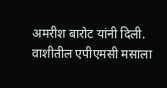अमरीश बारोट यांनी दिली.
वाशीतील एपीएमसी मसाला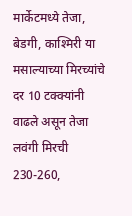मार्केटमध्ये तेजा, बेडगी, काश्मिरी या मसाल्याच्या मिरच्यांचे दर 10 टक्क्यांनी वाढले असून तेजा लवंगी मिरची 230-260,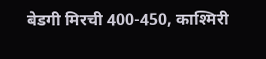बेडगी मिरची 400-450, काश्मिरी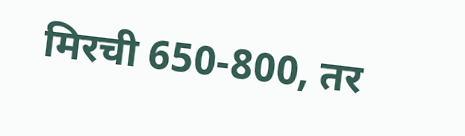मिरची 650-800, तर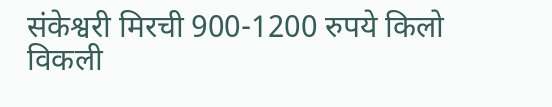संकेश्वरी मिरची 900-1200 रुपये किलो विकली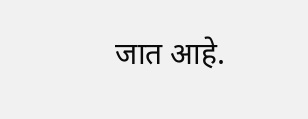जात आहे.